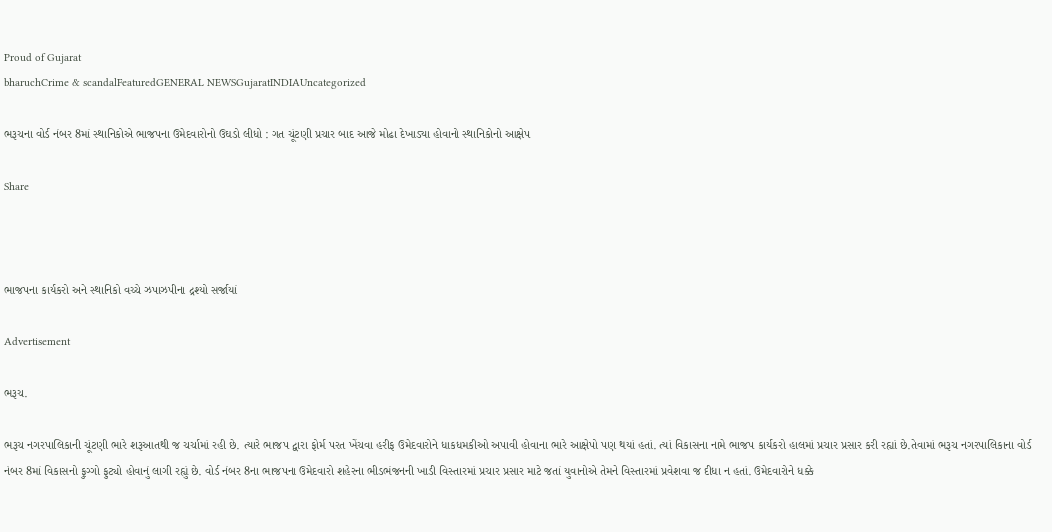Proud of Gujarat
bharuchCrime & scandalFeaturedGENERAL NEWSGujaratINDIAUncategorized

ભરૂચના વોર્ડ નંબર 8માં સ્થાનિકોએ ભાજપના ઉમેદવારોનો ઉઘડો લીધો : ગત ચૂંટણી પ્રચાર બાદ આજે મોઢા દેખાડ્યા હોવાનો સ્થાનિકોનો આક્ષેપ

Share



ભાજપના કાર્યકરો અને સ્થાનિકો વચ્ચે ઝપાઝપીના દ્રશ્યો સર્જાયાં

Advertisement

ભરૂચ.

ભરૂચ નગરપાલિકાની ચૂંટણી ભારે શરૂઆતથી જ ચર્ચામાં રહી છે. ત્યારે ભાજપ દ્વારા ફોર્મ પરત ખેંચવા હરીફ ઉમેદવારોને ધાકધમકીઓ અપાવી હોવાના ભારે આક્ષેપો પણ થયાં હતાં. ત્યાં વિકાસના નામે ભાજપ કાર્યકરો હાલમાં પ્રચાર પ્રસાર કરી રહ્યાં છે.તેવામાં ભરૂચ નગરપાલિકાના વોર્ડ નંબર 8માં વિકાસનો ફુગ્ગો ફુટ્યો હોવાનું લાગી રહ્યું છે. વોર્ડ નંબર 8ના ભાજપના ઉમેદવારો શહેરના ભીડભંજનની ખાડી વિસ્તારમાં પ્રચાર પ્રસાર માટે જતાં યુવાનોએ તેમને વિસ્તારમાં પ્રવેશવા જ દીધા ન હતાં. ઉમેદવારોને ધક્કે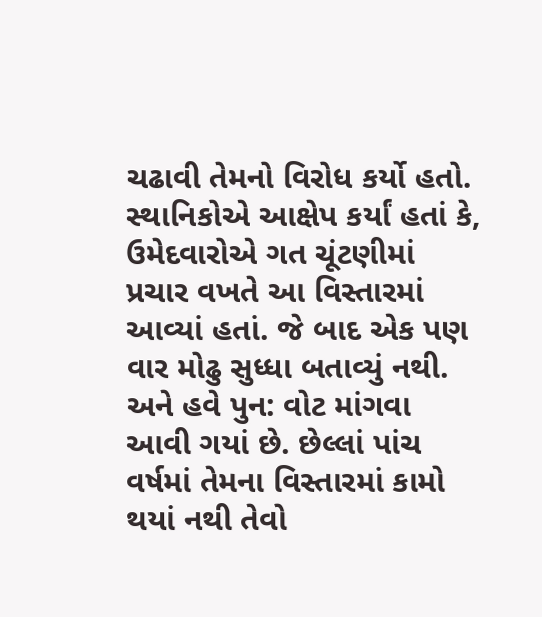ચઢાવી તેમનો વિરોધ કર્યો હતો. સ્થાનિકોએ આક્ષેપ કર્યાં હતાં કે, ઉમેદવારોએ ગત ચૂંટણીમાં પ્રચાર વખતે આ વિસ્તારમાં આવ્યાં હતાં. જે બાદ એક પણ વાર મોઢુ સુધ્ધા બતાવ્યું નથી. અને હવે પુન: વોટ માંગવા આવી ગયાં છે. છેલ્લાં પાંચ વર્ષમાં તેમના વિસ્તારમાં કામો થયાં નથી તેવો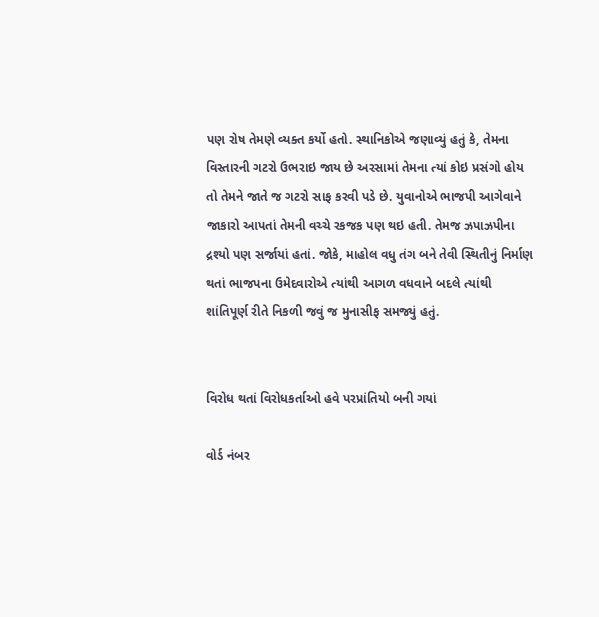પણ રોષ તેમણે વ્યક્ત કર્યો હતો. સ્થાનિકોએ જણાવ્યું હતું કે, તેમના વિસ્તારની ગટરો ઉભરાઇ જાય છે અરસામાં તેમના ત્યાં કોઇ પ્રસંગો હોય તો તેમને જાતે જ ગટરો સાફ કરવી પડે છે. યુવાનોએ ભાજપી આગેવાને જાકારો આપતાં તેમની વચ્ચે રકજક પણ થઇ હતી. તેમજ ઝપાઝપીના દ્રશ્યો પણ સર્જાયાં હતાં. જોકે, માહોલ વધુ તંગ બને તેવી સ્થિતીનું નિર્માણ થતાં ભાજપના ઉમેદવારોએ ત્યાંથી આગળ વધવાને બદલે ત્યાંથી શાંતિપૂર્ણ રીતે નિકળી જવું જ મુનાસીફ સમજ્યું હતું.


વિરોધ થતાં વિરોધકર્તાઓ હવે પરપ્રાંતિયો બની ગયાં

વોર્ડ નંબર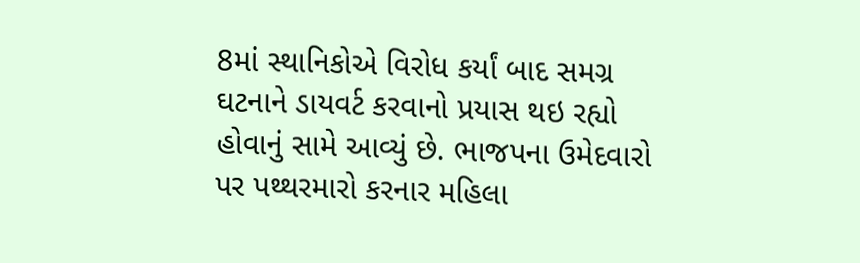8માં સ્થાનિકોએ વિરોધ કર્યાં બાદ સમગ્ર ઘટનાને ડાયવર્ટ કરવાનો પ્રયાસ થઇ રહ્યો હોવાનું સામે આવ્યું છે. ભાજપના ઉમેદવારો પર પથ્થરમારો કરનાર મહિલા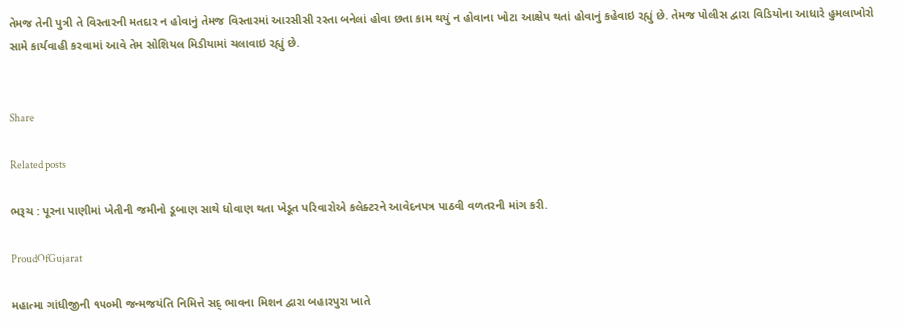તેમજ તેની પુત્રી તે વિસ્તારની મતદાર ન હોવાનું તેમજ વિસ્તારમાં આરસીસી રસ્તા બનેલાં હોવા છતા કામ થયું ન હોવાના ખોટા આક્ષેપ થતાં હોવાનું કહેવાઇ રહ્યું છે. તેમજ પોલીસ દ્વારા વિડિયોના આધારે હુમલાખોરો સામે કાર્યવાહી કરવામાં આવે તેમ સોશિયલ મિડીયામાં ચલાવાઇ રહ્યું છે.


Share

Related posts

ભરૂચ : પૂરના પાણીમાં ખેતીની જમીનો ડૂબાણ સાથે ધોવાણ થતા ખેડૂત પરિવારોએ કલેક્ટરને આવેદનપત્ર પાઠવી વળતરની માંગ કરી.

ProudOfGujarat

મહાત્મા ગાંધીજીની ૧૫૦મી જન્મજયંતિ નિમિત્તે સદ્ ભાવના મિશન દ્વારા બહારપુરા ખાતે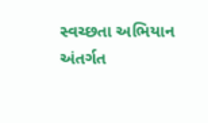સ્વચ્છતા અભિયાન અંતર્ગત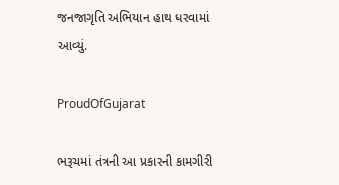જનજાગૃતિ અભિયાન હાથ ધરવામાં આવ્યું.

ProudOfGujarat

ભરૂચમાં તંત્રની આ પ્રકારની કામગીરી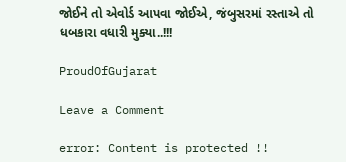જોઈને તો એવોર્ડ આપવા જોઈએ, જંબુસરમાં રસ્તાએ તો ધબકારા વધારી મુક્યા..!!!

ProudOfGujarat

Leave a Comment

error: Content is protected !!